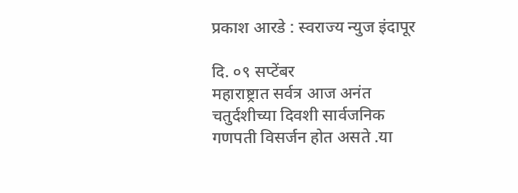प्रकाश आरडे : स्वराज्य न्युज इंदापूर

दि. ०९ सप्टेंबर
महाराष्ट्रात सर्वत्र आज अनंत चतुर्दशीच्या दिवशी सार्वजनिक गणपती विसर्जन होत असते .या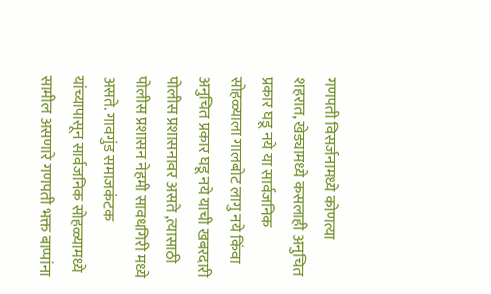गणपती विसर्जनामध्ये कोणत्या शहरात, खेड्यामध्ये कसलाही अनुचित प्रकार घडू नये या सार्वजनिक सोहळ्याला गालबोट लागु नये किंवा अनुचित प्रकार घडू नये याची खबरदारी पोलीस प्रशासनावर असते ,त्यासाठी पोलीस प्रशासन नेहमी सावधगिरी मध्ये असते. गावगुंड समाजकंटक यांच्यापासून सार्वजनिक सोहळ्यामध्ये सामील असणारे गणपती भक्त बाप्पांना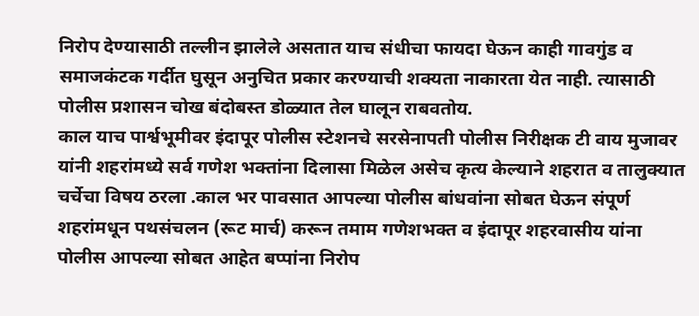निरोप देण्यासाठी तल्लीन झालेले असतात याच संधीचा फायदा घेऊन काही गावगुंड व समाजकंटक गर्दीत घुसून अनुचित प्रकार करण्याची शक्यता नाकारता येत नाही. त्यासाठी पोलीस प्रशासन चोख बंदोबस्त डोळ्यात तेल घालून राबवतोय.
काल याच पार्श्वभूमीवर इंदापूर पोलीस स्टेशनचे सरसेनापती पोलीस निरीक्षक टी वाय मुजावर यांनी शहरांमध्ये सर्व गणेश भक्तांना दिलासा मिळेल असेच कृत्य केल्याने शहरात व तालुक्यात चर्चेचा विषय ठरला .काल भर पावसात आपल्या पोलीस बांधवांना सोबत घेऊन संपूर्ण शहरांमधून पथसंचलन (रूट मार्च) करून तमाम गणेशभक्त व इंदापूर शहरवासीय यांना पोलीस आपल्या सोबत आहेत बप्पांना निरोप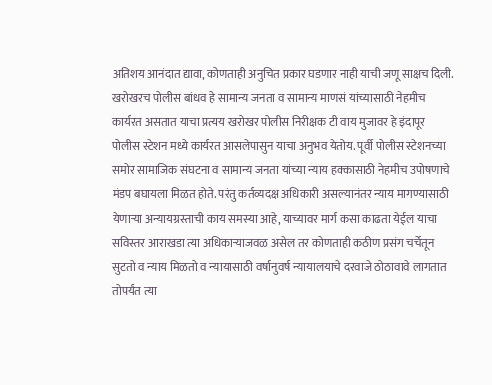अतिशय आनंदात द्यावा, कोणताही अनुचित प्रकार घडणार नाही याची जणू साक्षच दिली.
खरोखरच पोलीस बांधव हे सामान्य जनता व सामान्य माणसं यांच्यासाठी नेहमीच कार्यरत असतात याचा प्रत्यय खरोखर पोलीस निरीक्षक टी वाय मुजावर हे इंदापूर पोलीस स्टेशन मध्ये कार्यरत आसलेपासुन याचा अनुभव येतोय. पूर्वी पोलीस स्टेशनच्या समोर सामाजिक संघटना व सामान्य जनता यांच्या न्याय हक्कासाठी नेहमीच उपोषणाचे मंडप बघायला मिळत होते. परंतु कर्तव्यदक्ष अधिकारी असल्यानंतर न्याय मागण्यासाठी येणाऱ्या अन्यायग्रस्ताची काय समस्या आहे, याच्यावर मार्ग कसा काढता येईल याचा सविस्तर आराखडा त्या अधिकाऱ्याजवळ असेल तर कोणताही कठीण प्रसंग चर्चेतून सुटतो व न्याय मिळतो व न्यायासाठी वर्षानुवर्ष न्यायालयाचे दरवाजे ठोठावावे लागतात तोपर्यंत त्या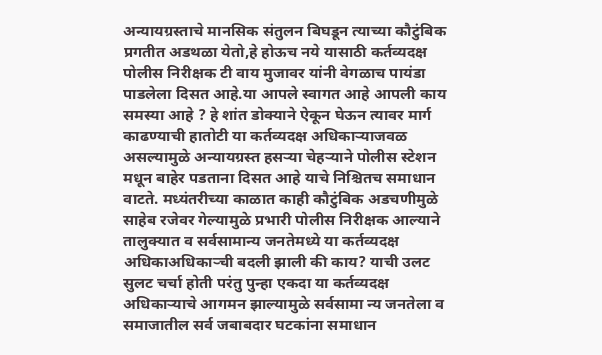अन्यायग्रस्ताचे मानसिक संतुलन बिघडून त्याच्या कौटुंबिक प्रगतीत अडथळा येतो,हे होऊच नये यासाठी कर्तव्यदक्ष पोलीस निरीक्षक टी वाय मुजावर यांनी वेगळाच पायंडा पाडलेला दिसत आहे.या आपले स्वागत आहे आपली काय समस्या आहे ? हे शांत डोक्याने ऐकून घेऊन त्यावर मार्ग काढण्याची हातोटी या कर्तव्यदक्ष अधिकाऱ्याजवळ असल्यामुळे अन्यायग्रस्त हसऱ्या चेहऱ्याने पोलीस स्टेशन मधून बाहेर पडताना दिसत आहे याचे निश्चितच समाधान वाटते. मध्यंतरीच्या काळात काही कौटुंबिक अडचणीमुळे साहेब रजेवर गेल्यामुळे प्रभारी पोलीस निरीक्षक आल्याने तालुक्यात व सर्वसामान्य जनतेमध्ये या कर्तव्यदक्ष अधिकाअधिकाऱ्ची बदली झाली की काय? याची उलट सुलट चर्चा होती परंतु पुन्हा एकदा या कर्तव्यदक्ष अधिकाऱ्याचे आगमन झाल्यामुळे सर्वसामा न्य जनतेला व समाजातील सर्व जबाबदार घटकांना समाधान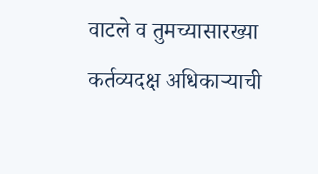वाटले व तुमच्यासारख्या कर्तव्यदक्ष अधिकाऱ्याची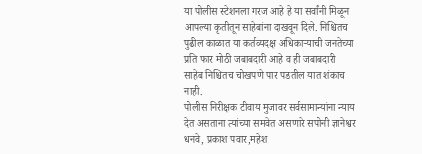या पोलीस स्टेशनला गरज आहे हे या सर्वांनी मिळून आपल्या कृतीतून साहेबांना दाखवून दिले. निश्चितच पुढील काळात या कर्तव्यदक्ष अधिकाऱ्याची जनतेच्या प्रति फार मोठी जबाबदारी आहे व ही जबाबदारी साहेब निश्चितच चोखपणे पार पडतील यात शंकाच नाही.
पोलीस निरीक्षक टीवाय मुजावर सर्वसामान्यांना न्याय देत असताना त्यांच्या समवेत असणारे सपोनी ज्ञानेश्वर धनवे, प्रकाश पवार,महेश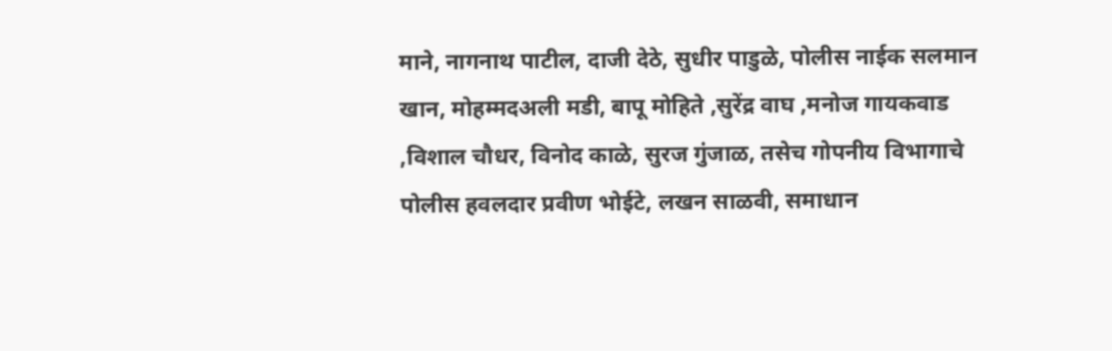माने, नागनाथ पाटील, दाजी देठे, सुधीर पाडुळे, पोलीस नाईक सलमान खान, मोहम्मदअली मडी, बापू मोहिते ,सुरेंद्र वाघ ,मनोज गायकवाड ,विशाल चौधर, विनोद काळे, सुरज गुंजाळ, तसेच गोपनीय विभागाचे पोलीस हवलदार प्रवीण भोईटे, लखन साळवी, समाधान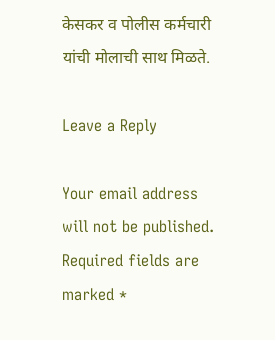केसकर व पोलीस कर्मचारी यांची मोलाची साथ मिळते.

Leave a Reply

Your email address will not be published. Required fields are marked *